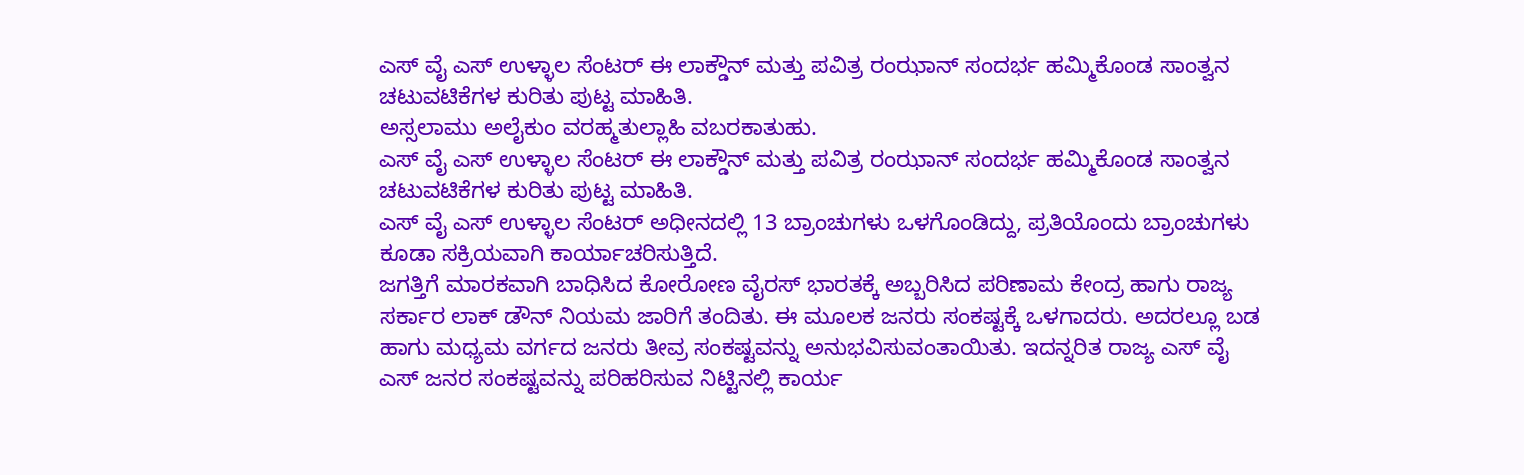ಎಸ್ ವೈ ಎಸ್ ಉಳ್ಳಾಲ ಸೆಂಟರ್ ಈ ಲಾಕ್ಡೌನ್ ಮತ್ತು ಪವಿತ್ರ ರಂಝಾನ್ ಸಂದರ್ಭ ಹಮ್ಮಿಕೊಂಡ ಸಾಂತ್ವನ ಚಟುವಟಿಕೆಗಳ ಕುರಿತು ಪುಟ್ಟ ಮಾಹಿತಿ.
ಅಸ್ಸಲಾಮು ಅಲೈಕುಂ ವರಹ್ಮತುಲ್ಲಾಹಿ ವಬರಕಾತುಹು.
ಎಸ್ ವೈ ಎಸ್ ಉಳ್ಳಾಲ ಸೆಂಟರ್ ಈ ಲಾಕ್ಡೌನ್ ಮತ್ತು ಪವಿತ್ರ ರಂಝಾನ್ ಸಂದರ್ಭ ಹಮ್ಮಿಕೊಂಡ ಸಾಂತ್ವನ ಚಟುವಟಿಕೆಗಳ ಕುರಿತು ಪುಟ್ಟ ಮಾಹಿತಿ.
ಎಸ್ ವೈ ಎಸ್ ಉಳ್ಳಾಲ ಸೆಂಟರ್ ಅಧೀನದಲ್ಲಿ 13 ಬ್ರಾಂಚುಗಳು ಒಳಗೊಂಡಿದ್ದು, ಪ್ರತಿಯೊಂದು ಬ್ರಾಂಚುಗಳು ಕೂಡಾ ಸಕ್ರಿಯವಾಗಿ ಕಾರ್ಯಾಚರಿಸುತ್ತಿದೆ.
ಜಗತ್ತಿಗೆ ಮಾರಕವಾಗಿ ಬಾಧಿಸಿದ ಕೋರೋಣ ವೈರಸ್ ಭಾರತಕ್ಕೆ ಅಬ್ಬರಿಸಿದ ಪರಿಣಾಮ ಕೇಂದ್ರ ಹಾಗು ರಾಜ್ಯ ಸರ್ಕಾರ ಲಾಕ್ ಡೌನ್ ನಿಯಮ ಜಾರಿಗೆ ತಂದಿತು. ಈ ಮೂಲಕ ಜನರು ಸಂಕಷ್ಟಕ್ಕೆ ಒಳಗಾದರು. ಅದರಲ್ಲೂ ಬಡ ಹಾಗು ಮಧ್ಯಮ ವರ್ಗದ ಜನರು ತೀವ್ರ ಸಂಕಷ್ಟವನ್ನು ಅನುಭವಿಸುವಂತಾಯಿತು. ಇದನ್ನರಿತ ರಾಜ್ಯ ಎಸ್ ವೈ ಎಸ್ ಜನರ ಸಂಕಷ್ಟವನ್ನು ಪರಿಹರಿಸುವ ನಿಟ್ಟಿನಲ್ಲಿ ಕಾರ್ಯ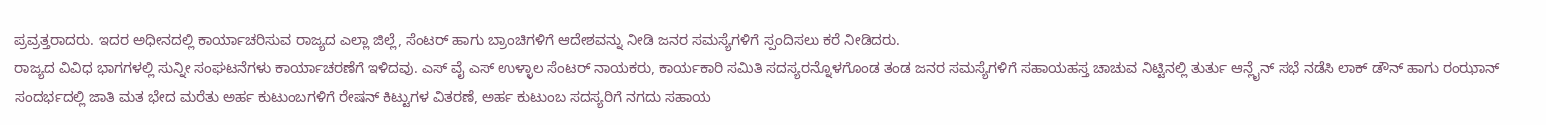ಪ್ರವ್ರತ್ತರಾದರು. ಇದರ ಅಧೀನದಲ್ಲಿ ಕಾರ್ಯಾಚರಿಸುವ ರಾಜ್ಯದ ಎಲ್ಲಾ ಜಿಲ್ಲೆ, ಸೆಂಟರ್ ಹಾಗು ಬ್ರಾಂಚಿಗಳಿಗೆ ಆದೇಶವನ್ನು ನೀಡಿ ಜನರ ಸಮಸ್ಯೆಗಳಿಗೆ ಸ್ಪಂದಿಸಲು ಕರೆ ನೀಡಿದರು.
ರಾಜ್ಯದ ವಿವಿಧ ಭಾಗಗಳಲ್ಲಿ ಸುನ್ನೀ ಸಂಘಟನೆಗಳು ಕಾರ್ಯಾಚರಣೆಗೆ ಇಳಿದವು. ಎಸ್ ವೈ ಎಸ್ ಉಳ್ಳಾಲ ಸೆಂಟರ್ ನಾಯಕರು, ಕಾರ್ಯಕಾರಿ ಸಮಿತಿ ಸದಸ್ಯರನ್ನೊಳಗೊಂಡ ತಂಡ ಜನರ ಸಮಸ್ಯೆಗಳಿಗೆ ಸಹಾಯಹಸ್ತ ಚಾಚುವ ನಿಟ್ಟಿನಲ್ಲಿ ತುರ್ತು ಆನ್ಲೈನ್ ಸಭೆ ನಡೆಸಿ ಲಾಕ್ ಡೌನ್ ಹಾಗು ರಂಝಾನ್ ಸಂದರ್ಭದಲ್ಲಿ ಜಾತಿ ಮತ ಭೇದ ಮರೆತು ಅರ್ಹ ಕುಟುಂಬಗಳಿಗೆ ರೇಷನ್ ಕಿಟ್ಟುಗಳ ವಿತರಣೆ, ಅರ್ಹ ಕುಟುಂಬ ಸದಸ್ಯರಿಗೆ ನಗದು ಸಹಾಯ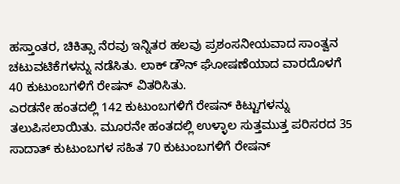ಹಸ್ತಾಂತರ, ಚಿಕಿತ್ಸಾ ನೆರವು ಇನ್ನಿತರ ಹಲವು ಪ್ರಶಂಸನೀಯವಾದ ಸಾಂತ್ವನ ಚಟುವಟಿಕೆಗಳನ್ನು ನಡೆಸಿತು. ಲಾಕ್ ಡೌನ್ ಘೋಷಣೆಯಾದ ವಾರದೊಳಗೆ 40 ಕುಟುಂಬಗಳಿಗೆ ರೇಷನ್ ವಿತರಿಸಿತು.
ಎರಡನೇ ಹಂತದಲ್ಲಿ 142 ಕುಟುಂಬಗಳಿಗೆ ರೇಷನ್ ಕಿಟ್ಟುಗಳನ್ನು ತಲುಪಿಸಲಾಯಿತು. ಮೂರನೇ ಹಂತದಲ್ಲಿ ಉಳ್ಳಾಲ ಸುತ್ತಮುತ್ತ ಪರಿಸರದ 35 ಸಾದಾತ್ ಕುಟುಂಬಗಳ ಸಹಿತ 70 ಕುಟುಂಬಗಳಿಗೆ ರೇಷನ್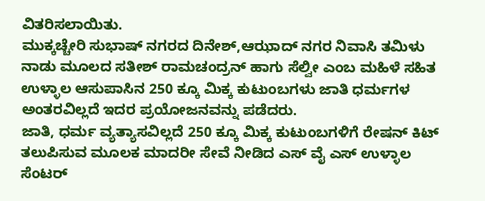ವಿತರಿಸಲಾಯಿತು.
ಮುಕ್ಕಚ್ಚೇರಿ ಸುಭಾಷ್ ನಗರದ ದಿನೇಶ್,ಆಝಾದ್ ನಗರ ನಿವಾಸಿ ತಮಿಳು ನಾಡು ಮೂಲದ ಸತೀಶ್ ರಾಮಚಂದ್ರನ್ ಹಾಗು ಸೆಲ್ವೀ ಎಂಬ ಮಹಿಳೆ ಸಹಿತ ಉಳ್ಳಾಲ ಆಸುಪಾಸಿನ 250 ಕ್ಕೂ ಮಿಕ್ಕ ಕುಟುಂಬಗಳು ಜಾತಿ ಧರ್ಮಗಳ ಅಂತರವಿಲ್ಲದೆ ಇದರ ಪ್ರಯೋಜನವನ್ನು ಪಡೆದರು.
ಜಾತಿ, ಧರ್ಮ ವ್ಯತ್ಯಾಸವಿಲ್ಲದೆ 250 ಕ್ಕೂ ಮಿಕ್ಕ ಕುಟುಂಬಗಳಿಗೆ ರೇಷನ್ ಕಿಟ್ ತಲುಪಿಸುವ ಮೂಲಕ ಮಾದರೀ ಸೇವೆ ನೀಡಿದ ಎಸ್ ವೈ ಎಸ್ ಉಳ್ಳಾಲ ಸೆಂಟರ್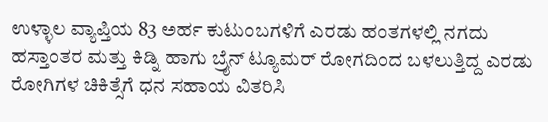ಉಳ್ಳಾಲ ವ್ಯಾಪ್ತಿಯ 83 ಅರ್ಹ ಕುಟುಂಬಗಳಿಗೆ ಎರಡು ಹಂತಗಳಲ್ಲಿ ನಗದು ಹಸ್ತಾಂತರ ಮತ್ತು ಕಿಡ್ನಿ ಹಾಗು ಬ್ರೈನ್ ಟ್ಯೂಮರ್ ರೋಗದಿಂದ ಬಳಲುತ್ತಿದ್ದ ಎರಡು ರೋಗಿಗಳ ಚಿಕಿತ್ಸೆಗೆ ಧನ ಸಹಾಯ ವಿತರಿಸಿ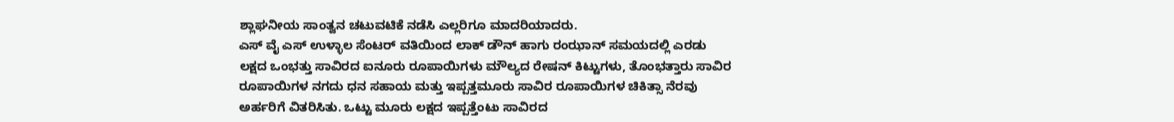ಶ್ಲಾಘನೀಯ ಸಾಂತ್ವನ ಚಟುವಟಿಕೆ ನಡೆಸಿ ಎಲ್ಲರಿಗೂ ಮಾದರಿಯಾದರು.
ಎಸ್ ವೈ ಎಸ್ ಉಳ್ಳಾಲ ಸೆಂಟರ್ ವತಿಯಿಂದ ಲಾಕ್ ಡೌನ್ ಹಾಗು ರಂಝಾನ್ ಸಮಯದಲ್ಲಿ ಎರಡು ಲಕ್ಷದ ಒಂಭತ್ತು ಸಾವಿರದ ಐನೂರು ರೂಪಾಯಿಗಳು ಮೌಲ್ಯದ ರೇಷನ್ ಕಿಟ್ಟುಗಳು, ತೊಂಭತ್ತಾರು ಸಾವಿರ ರೂಪಾಯಿಗಳ ನಗದು ಧನ ಸಹಾಯ ಮತ್ತು ಇಪ್ಪತ್ತಮೂರು ಸಾವಿರ ರೂಪಾಯಿಗಳ ಚಿಕಿತ್ಸಾ ನೆರವು ಅರ್ಹರಿಗೆ ವಿತರಿಸಿತು. ಒಟ್ಟು ಮೂರು ಲಕ್ಷದ ಇಪ್ಪತ್ತೆಂಟು ಸಾವಿರದ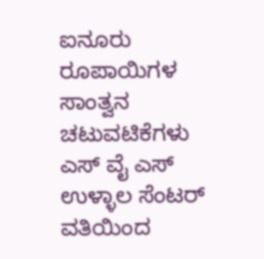ಐನೂರು ರೂಪಾಯಿಗಳ ಸಾಂತ್ವನ ಚಟುವಟಿಕೆಗಳು ಎಸ್ ವೈ ಎಸ್ ಉಳ್ಳಾಲ ಸೆಂಟರ್ ವತಿಯಿಂದ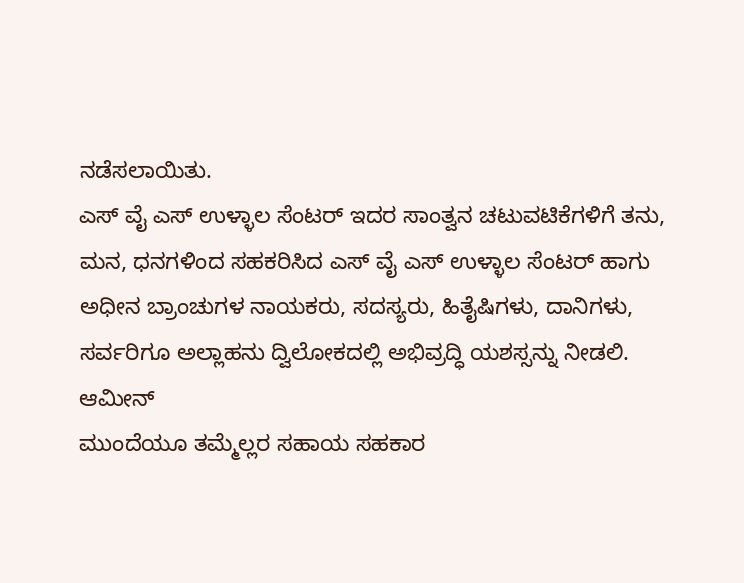ನಡೆಸಲಾಯಿತು.
ಎಸ್ ವೈ ಎಸ್ ಉಳ್ಳಾಲ ಸೆಂಟರ್ ಇದರ ಸಾಂತ್ವನ ಚಟುವಟಿಕೆಗಳಿಗೆ ತನು, ಮನ, ಧನಗಳಿಂದ ಸಹಕರಿಸಿದ ಎಸ್ ವೈ ಎಸ್ ಉಳ್ಳಾಲ ಸೆಂಟರ್ ಹಾಗು ಅಧೀನ ಬ್ರಾಂಚುಗಳ ನಾಯಕರು, ಸದಸ್ಯರು, ಹಿತೈಷಿಗಳು, ದಾನಿಗಳು, ಸರ್ವರಿಗೂ ಅಲ್ಲಾಹನು ದ್ವಿಲೋಕದಲ್ಲಿ ಅಭಿವ್ರದ್ಧಿ ಯಶಸ್ಸನ್ನು ನೀಡಲಿ. ಆಮೀನ್
ಮುಂದೆಯೂ ತಮ್ಮೆಲ್ಲರ ಸಹಾಯ ಸಹಕಾರ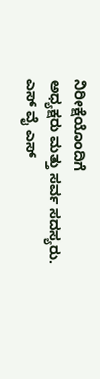ನಿರೀಕ್ಷೆಯೊಂದಿಗೆ
ಅಧ್ಯಕ್ಷರು ಮತ್ತು ಸರ್ವ ಸದಸ್ಯರು.
ಎಸ್ ವೈ ಎಸ್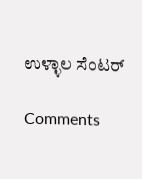ಉಳ್ಳಾಲ ಸೆಂಟರ್

Comments